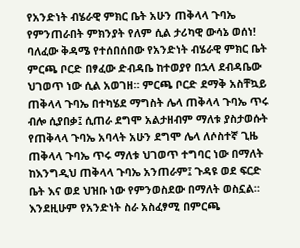የአንድነት ብሄራዊ ምክር ቤት አሁን ጠቅላላ ጉባኤ የምንጠራበት ምክንያት የለም ሲል ታሪካዊ ውሳኔ ወሰነ!
ባለፈው ቅዳሜ የተሰበሰበው የአንድነት ብሄራዊ ምክር ቤት ምርጫ ቦርድ በፃፈው ድብዳቤ ከተወያየ በኋላ ደብዳቤው ህገወጥ ነው ሲል አወገዘ። ምርጫ ቦርድ ደማቅ አስቸኳይ ጠቅላላ ጉባኤ በተካሄደ ማግስት ሌላ ጠቅላላ ጉባኤ ጥሩ ብሎ ሲያበቃ፤ ሲጠራ ደግሞ አልታዘብም ማለቱ ያስታወሱት የጠቅላላ ጉባኤ አባላት አሁን ደግሞ ሌላ ለሶስተኛ ጊዜ ጠቅላላ ጉባኤ ጥሩ ማለቱ ህገወጥ ተግባር ነው በማለት ከእንግዲህ ጠቅላላ ጉባኤ አንጠራም፤ ጉዳዩ ወደ ፍርድ ቤት እና ወደ ህዝቡ ነው የምንወስደው በማለት ወስኗል።
እንደዚሁም የአንድነት ስራ አስፈፃሚ በምርጫ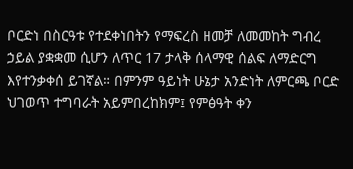ቦርድነ በስርዓቱ የተደቀነበትን የማፍረስ ዘመቻ ለመመከት ግብረ ኃይል ያቋቋመ ሲሆን ለጥር 17 ታላቅ ሰላማዊ ሰልፍ ለማድርግ እየተንቃቀሰ ይገኛል። በምንም ዓይነት ሁኔታ አንድነት ለምርጫ ቦርድ ህገወጥ ተግባራት አይምበረከክም፤ የምፅዓት ቀን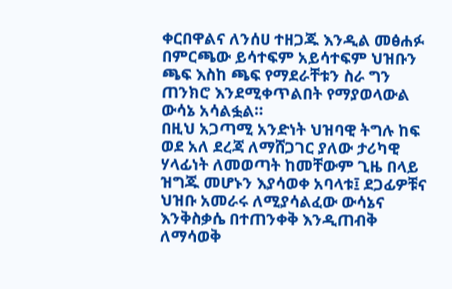ቀርበዋልና ለንሰሀ ተዘጋጁ እንዲል መፅሐፉ በምርጫው ይሳተፍም አይሳተፍም ህዝቡን ጫፍ እስከ ጫፍ የማደራቸቱን ስራ ግን ጠንክሮ እንደሚቀጥልበት የማያወላውል ውሳኔ አሳልፏል።
በዚህ አጋጣሚ አንድነት ህዝባዊ ትግሉ ከፍ ወደ አለ ደረጃ ለማሸጋገር ያለው ታሪካዊ ሃላፊነት ለመወጣት ከመቸውም ጊዜ በላይ ዝግጁ መሆኑን እያሳወቀ አባላቱ፤ ደጋፊዎቹና ህዝቡ አመራሩ ለሚያሳልፈው ውሳኔና እንቅስቃሴ በተጠንቀቅ እንዲጠብቅ ለማሳወቅ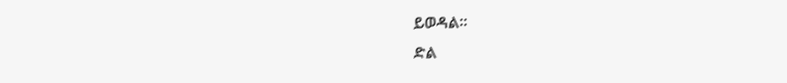ይወዳል።
ድል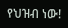የህዝብ ነው!